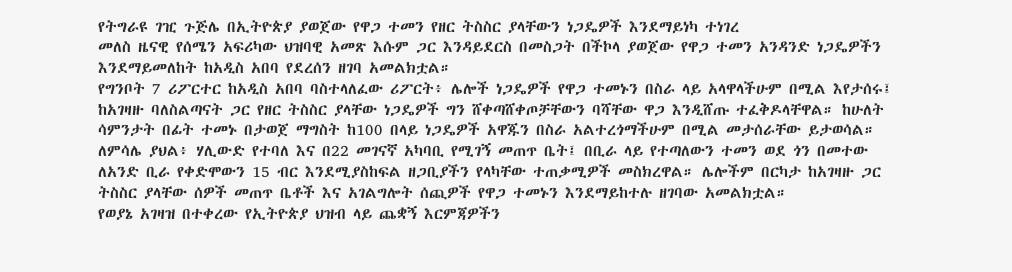የትግራዩ ገዢ ጉጅሌ በኢትዮጵያ ያወጀው የዋጋ ተመን የዘር ትስስር ያላቸውን ነጋዴዎች እንደማይነካ ተነገረ
መለስ ዜናዊ የሰሜን አፍሪካው ህዝባዊ አመጽ እሱም ጋር እንዳይደርስ በመስጋት በችኮላ ያወጀው የዋጋ ተመን አንዳንድ ነጋዴዎችን እንደማይመለከት ከአዲስ አበባ የደረሰን ዘገባ አመልክቷል።
የግንቦት 7 ሪፖርተር ከአዲስ አበባ ባስተላለፈው ሪፖርት፥ ሌሎች ነጋዴዎች የዋጋ ተመኑን በስራ ላይ አላዋላችሁም በሚል እየታሰሩ፤ ከአገዛዙ ባለስልጣናት ጋር የዘር ትስስር ያላቸው ነጋዴዎች ግን ሸቀጣሸቀጦቻቸውን ባሻቸው ዋጋ እንዲሸጡ ተፈቅዶላቸዋል። ከሁለት ሳምንታት በፊት ተመኑ በታወጀ ማግስት ከ100 በላይ ነጋዴዎች አዋጁን በስራ አልተረጎማችሁም በሚል መታሰራቸው ይታወሳል።
ለምሳሌ ያህል፥ ሃሊውድ የተባለ እና በ22 መገናኛ አካባቢ የሚገኝ መጠጥ ቤት፤ በቢራ ላይ የተጣለውን ተመን ወደ ጎን በመተው ለአንድ ቢራ የቀድሞውን 15 ብር እንደሚያስከፍል ዘጋቢያችን የላካቸው ተጠቃሚዎች መስክረዋል። ሌሎችም በርካታ ከአገዛዙ ጋር ትስስር ያላቸው ሰዎች መጠጥ ቤቶች እና አገልግሎት ሰጪዎች የዋጋ ተመኑን እንደማይከተሉ ዘገባው አመልክቷል።
የወያኔ አገዛዝ በተቀረው የኢትዮጵያ ህዝብ ላይ ጨቋኝ እርምጃዎችን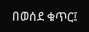በወሰደ ቁጥር፤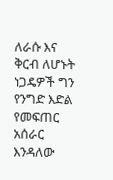ለራሱ እና ቅርብ ለሆኑት ነጋዴዎች ግን የንግድ እድል የመፍጠር አሰራር እንዳለው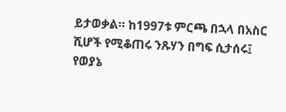ይታወቃል። ከ1997ቱ ምርጫ በኋላ በአስር ሺሆች የሚቆጠሩ ንጹሃን በግፍ ሲታሰሩ፤ የወያኔ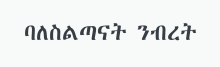ባለስልጣናት ንብረት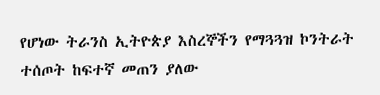የሆነው ትራንስ ኢትዮጵያ እስረኞችን የማጓጓዝ ኮንትራት ተሰጦት ከፍተኛ መጠን ያለው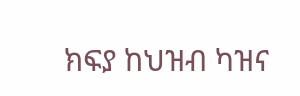ክፍያ ከህዝብ ካዝና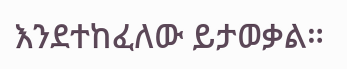እንደተከፈለው ይታወቃል።